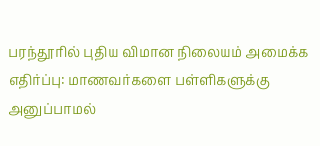பரந்தூரில் புதிய விமான நிலையம் அமைக்க எதிர்ப்பு: மாணவர்களை பள்ளிகளுக்கு அனுப்பாமல்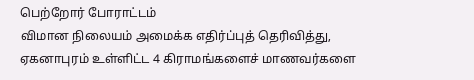பெற்றோர் போராட்டம்
விமான நிலையம் அமைக்க எதிர்ப்புத் தெரிவித்து, ஏகனாபுரம் உள்ளிட்ட 4 கிராமங்களைச் மாணவர்களை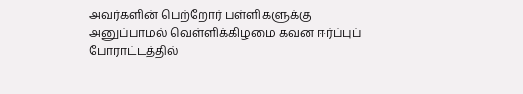அவர்களின் பெற்றோர் பள்ளிகளுக்கு அனுப்பாமல் வெள்ளிக்கிழமை கவன ஈர்ப்புப் போராட்டத்தில்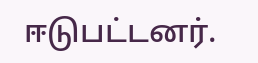ஈடுபட்டனர்.